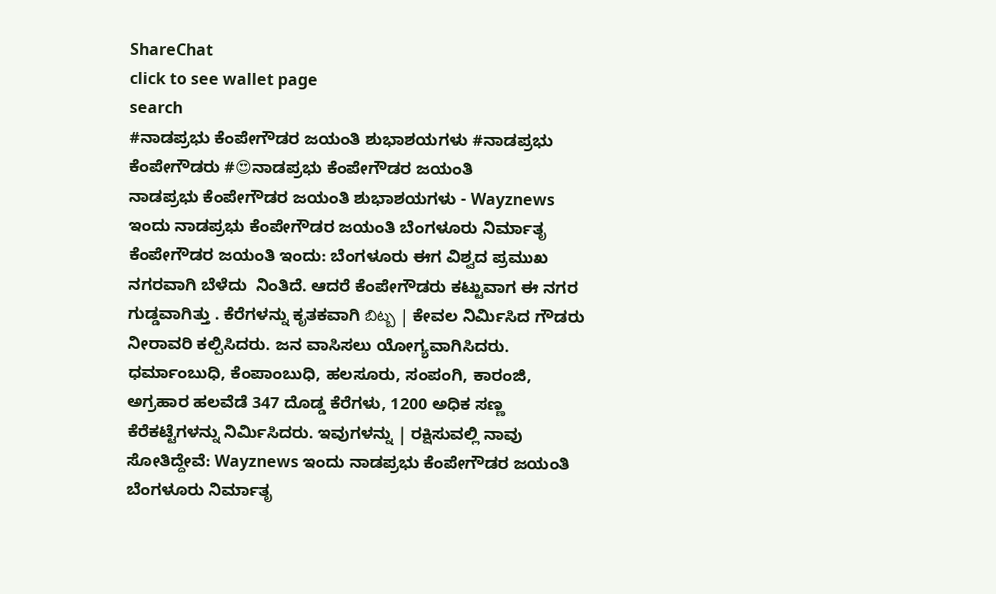ShareChat
click to see wallet page
search
#ನಾಡಪ್ರಭು ಕೆಂಪೇಗೌಡರ ಜಯಂತಿ ಶುಭಾಶಯಗಳು #ನಾಡಪ್ರಭು ಕೆಂಪೇಗೌಡರು #😍ನಾಡಪ್ರಭು ಕೆಂಪೇಗೌಡರ ಜಯಂತಿ
ನಾಡಪ್ರಭು ಕೆಂಪೇಗೌಡರ ಜಯಂತಿ ಶುಭಾಶಯಗಳು - Wayznews ಇಂದು ನಾಡಪ್ರಭು ಕೆಂಪೇಗೌಡರ ಜಯಂತಿ ಬೆಂಗಳೂರು ನಿರ್ಮಾತೃ ಕೆಂಪೇಗೌಡರ ಜಯಂತಿ ಇಂದು: ಬೆಂಗಳೂರು ಈಗ ವಿಶ್ವದ ಪ್ರಮುಖ ನಗರವಾಗಿ ಬೆಳೆದು  ನಿಂತಿದೆ. ಆದರೆ ಕೆಂಪೇಗೌಡರು ಕಟ್ಟುವಾಗ ಈ ನಗರ ಗುಡ್ಡವಾಗಿತ್ತು . ಕೆರೆಗಳನ್ನು ಕೃತಕವಾಗಿ బిట్బ | ಕೇವಲ ನಿರ್ಮಿಸಿದ ಗೌಡರು ನೀರಾವರಿ ಕಲ್ಪಿಸಿದರು. ಜನ ವಾಸಿಸಲು ಯೋಗ್ಯವಾಗಿಸಿದರು. ಧರ್ಮಾಂಬುಧಿ, ಕೆಂಪಾಂಬುಧಿ, ಹಲಸೂರು, ಸಂಪಂಗಿ, ಕಾರಂಜಿ,  ಅಗ್ರಹಾರ ಹಲವೆಡೆ 347 ದೊಡ್ಡ ಕೆರೆಗಳು, 1200 ಅಧಿಕ ಸಣ್ಣ ಕೆರೆಕಟ್ಟೆಗಳನ್ನು ನಿರ್ಮಿಸಿದರು. ಇವುಗಳನ್ನು | ರಕ್ಷಿಸುವಲ್ಲಿ ನಾವು ಸೋತಿದ್ದೇವೆ: Wayznews ಇಂದು ನಾಡಪ್ರಭು ಕೆಂಪೇಗೌಡರ ಜಯಂತಿ ಬೆಂಗಳೂರು ನಿರ್ಮಾತೃ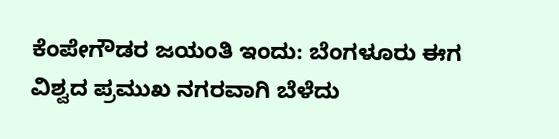ಕೆಂಪೇಗೌಡರ ಜಯಂತಿ ಇಂದು: ಬೆಂಗಳೂರು ಈಗ ವಿಶ್ವದ ಪ್ರಮುಖ ನಗರವಾಗಿ ಬೆಳೆದು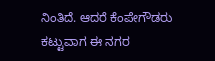ನಿಂತಿದೆ. ಆದರೆ ಕೆಂಪೇಗೌಡರು ಕಟ್ಟುವಾಗ ಈ ನಗರ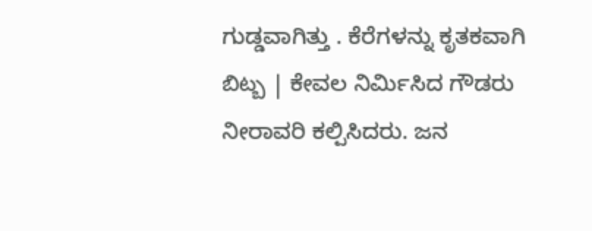ಗುಡ್ಡವಾಗಿತ್ತು . ಕೆರೆಗಳನ್ನು ಕೃತಕವಾಗಿ బిట్బ | ಕೇವಲ ನಿರ್ಮಿಸಿದ ಗೌಡರು ನೀರಾವರಿ ಕಲ್ಪಿಸಿದರು. ಜನ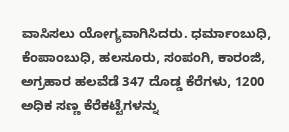ವಾಸಿಸಲು ಯೋಗ್ಯವಾಗಿಸಿದರು. ಧರ್ಮಾಂಬುಧಿ, ಕೆಂಪಾಂಬುಧಿ, ಹಲಸೂರು, ಸಂಪಂಗಿ, ಕಾರಂಜಿ,  ಅಗ್ರಹಾರ ಹಲವೆಡೆ 347 ದೊಡ್ಡ ಕೆರೆಗಳು, 1200 ಅಧಿಕ ಸಣ್ಣ ಕೆರೆಕಟ್ಟೆಗಳನ್ನು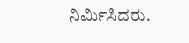ನಿರ್ಮಿಸಿದರು.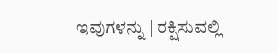ಇವುಗಳನ್ನು | ರಕ್ಷಿಸುವಲ್ಲಿ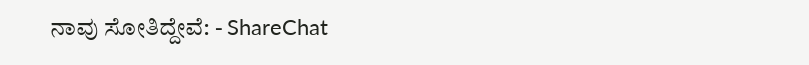ನಾವು ಸೋತಿದ್ದೇವೆ: - ShareChat